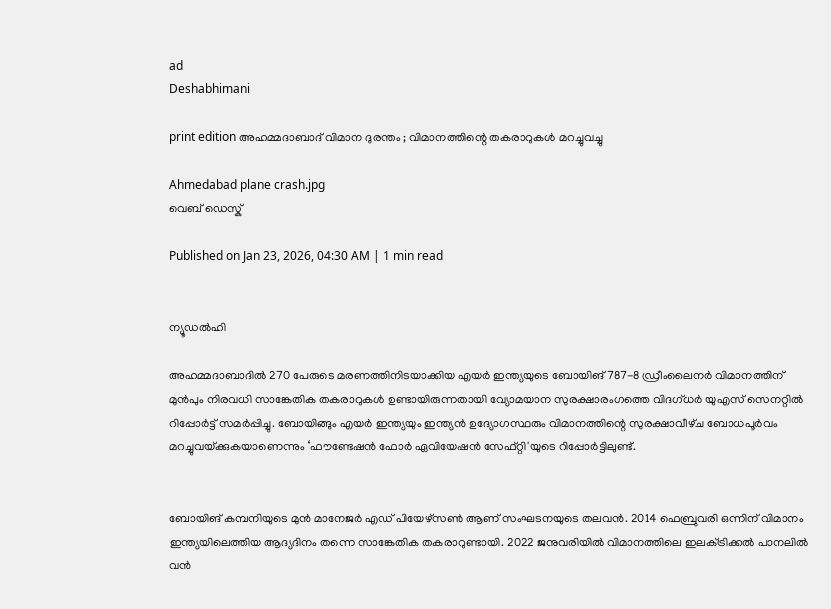ad
Deshabhimani

print edition അഹമ്മദാബാദ് വിമാന ദുരന്തം ; വിമാനത്തിന്റെ തകരാറുകള്‍ മറച്ചുവച്ചു

Ahmedabad plane crash.jpg
വെബ് ഡെസ്ക്

Published on Jan 23, 2026, 04:30 AM | 1 min read


ന്യൂഡല്‍ഹി

അഹമ്മദാബാദിൽ 270 പേരുടെ മരണത്തിനിടയാക്കിയ എയർ ഇന്ത്യയുടെ ബോയിങ്‌ 787-8 ഡ്രീംലൈനർ വിമാനത്തിന് മുൻപും നിരവധി സാങ്കേതിക തകരാറുകൾ ഉണ്ടായിരുന്നതായി വ്യോമയാന സുരക്ഷാരംഗത്തെ വിദഗ്ധര്‍ യുഎസ് സെനറ്റിൽ റിപ്പോര്‍ട്ട് സമര്‍പ്പിച്ചു. ബോയിങ്ങും എയർ ഇന്ത്യയും ഇന്ത്യൻ ഉദ്യോഗസ്ഥരും വിമാനത്തിന്റെ സുരക്ഷാവീഴ്‌ച ബോധപൂർവം മറച്ചുവയ്‌ക്കുകയാണെന്നും ‘ഫൗണ്ടേഷൻ ഫോർ ഏവിയേഷൻ സേഫ്റ്റി'യുടെ റിപ്പോര്‍ട്ടിലുണ്ട്.


ബോയിങ്‌ കമ്പനിയുടെ മുൻ മാനേജർ എഡ് പിയേഴ്സൺ ആണ് സംഘടനയുടെ തലവൻ. 2014 ഫെബ്രുവരി ഒന്നിന് വിമാനം ഇന്ത്യയിലെത്തിയ ആദ്യദിനം തന്നെ സാങ്കേതിക തകരാറുണ്ടായി. 2022 ജനുവരിയിൽ വിമാനത്തിലെ ഇലക്‌ട്രിക്കൽ പാനലിൽ വന്‍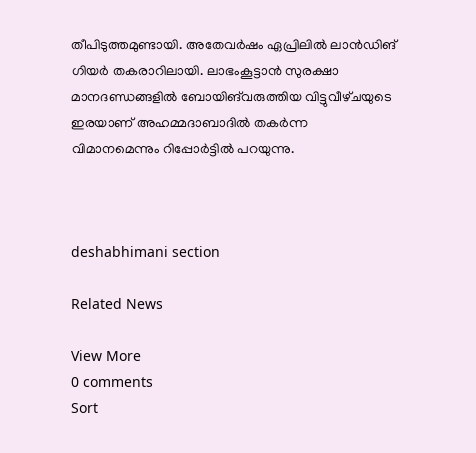തീപിടുത്തമുണ്ടായി. അതേവർഷം ഏപ്രിലിൽ ലാൻഡിങ്‌ ഗിയര്‍ തകരാറിലായി. ലാഭംകൂട്ടാന്‍ സുരക്ഷാ മാനദണ്ഡങ്ങളിൽ ബോയിങ്‌വരുത്തിയ വിട്ടുവീഴ്‌ചയുടെ ഇരയാണ് അഹമ്മദാബാദിൽ തകർന്ന വിമാനമെന്നും റിപ്പോര്‍ട്ടില്‍ പറയുന്നു.



deshabhimani section

Related News

View More
0 comments
Sort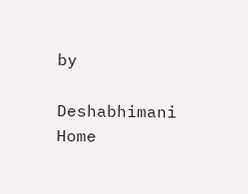by

Deshabhimani
Home